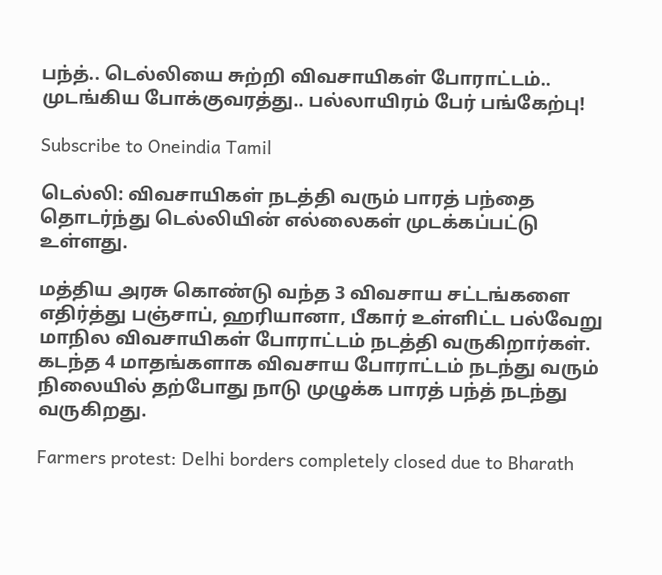பந்த்.. டெல்லியை சுற்றி விவசாயிகள் போராட்டம்.. முடங்கிய போக்குவரத்து.. பல்லாயிரம் பேர் பங்கேற்பு!

Subscribe to Oneindia Tamil

டெல்லி: விவசாயிகள் நடத்தி வரும் பாரத் பந்தை தொடர்ந்து டெல்லியின் எல்லைகள் முடக்கப்பட்டு உள்ளது.

மத்திய அரசு கொண்டு வந்த 3 விவசாய சட்டங்களை எதிர்த்து பஞ்சாப், ஹரியானா, பீகார் உள்ளிட்ட பல்வேறு மாநில விவசாயிகள் போராட்டம் நடத்தி வருகிறார்கள். கடந்த 4 மாதங்களாக விவசாய போராட்டம் நடந்து வரும் நிலையில் தற்போது நாடு முழுக்க பாரத் பந்த் நடந்து வருகிறது.

Farmers protest: Delhi borders completely closed due to Bharath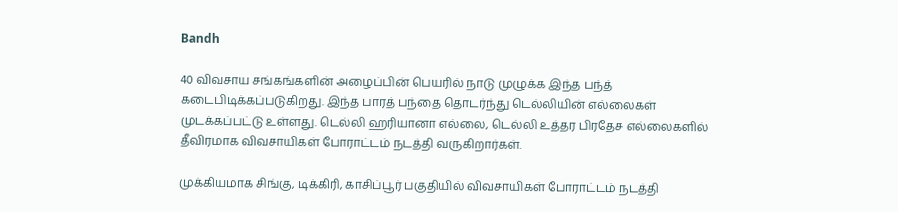Bandh

40 விவசாய சங்கங்களின் அழைப்பின் பெயரில் நாடு முழுக்க இந்த பந்த் கடைபிடிக்கப்படுகிறது. இந்த பாரத் பந்தை தொடர்ந்து டெல்லியின் எல்லைகள் முடக்கப்பட்டு உள்ளது. டெல்லி ஹரியானா எல்லை, டெல்லி உத்தர பிரதேச எல்லைகளில் தீவிரமாக விவசாயிகள் போராட்டம் நடத்தி வருகிறார்கள்.

முக்கியமாக சிங்கு, டிக்கிரி, காசிப்பூர் பகுதியில் விவசாயிகள் போராட்டம் நடத்தி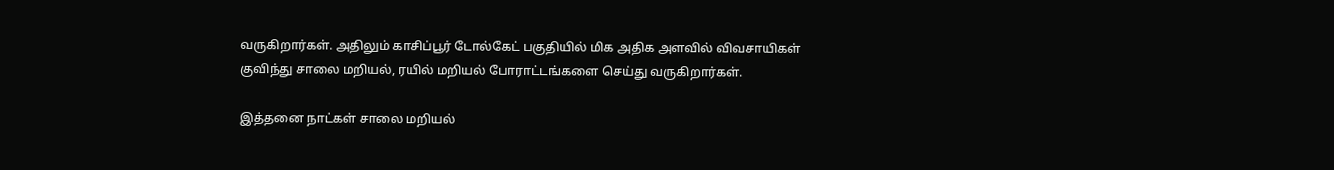வருகிறார்கள். அதிலும் காசிப்பூர் டோல்கேட் பகுதியில் மிக அதிக அளவில் விவசாயிகள் குவிந்து சாலை மறியல், ரயில் மறியல் போராட்டங்களை செய்து வருகிறார்கள்.

இத்தனை நாட்கள் சாலை மறியல்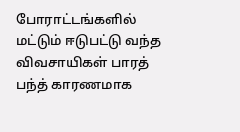போராட்டங்களில் மட்டும் ஈடுபட்டு வந்த விவசாயிகள் பாரத் பந்த் காரணமாக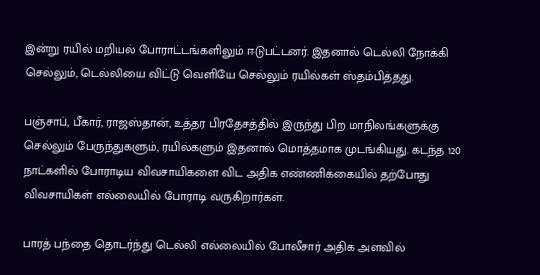இன்று ரயில் மறியல் போராட்டங்களிலும் ஈடுபட்டனர். இதனால் டெல்லி நோக்கி செல்லும், டெல்லியை விட்டு வெளியே செல்லும் ரயில்கள் ஸ்தம்பித்தது.

பஞ்சாப், பீகார், ராஜஸ்தான், உத்தர பிரதேசத்தில் இருந்து பிற மாநிலங்களுக்கு செல்லும் பேருந்துகளும், ரயில்களும் இதனால் மொத்தமாக முடங்கியது. கடந்த 120 நாட்களில் போராடிய விவசாயிகளை விட அதிக எண்ணிக்கையில் தற்போது விவசாயிகள் எல்லையில் போராடி வருகிறார்கள்.

பாரத் பந்தை தொடர்ந்து டெல்லி எல்லையில் போலீசார் அதிக அளவில்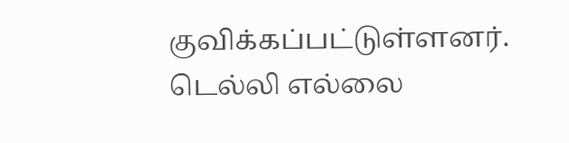குவிக்கப்பட்டுள்ளனர். டெல்லி எல்லை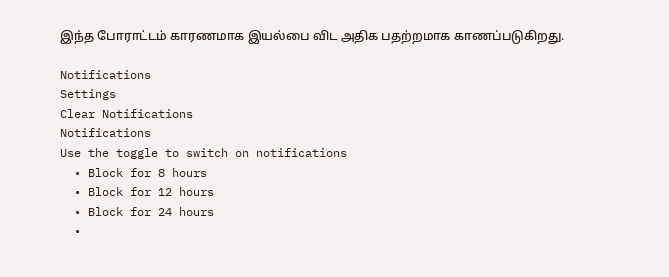இந்த போராட்டம் காரணமாக இயல்பை விட அதிக பதற்றமாக காணப்படுகிறது.

Notifications
Settings
Clear Notifications
Notifications
Use the toggle to switch on notifications
  • Block for 8 hours
  • Block for 12 hours
  • Block for 24 hours
  •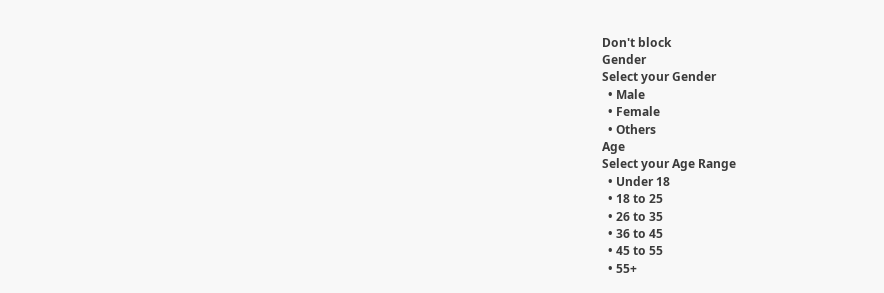Don't block
Gender
Select your Gender
  • Male
  • Female
  • Others
Age
Select your Age Range
  • Under 18
  • 18 to 25
  • 26 to 35
  • 36 to 45
  • 45 to 55
  • 55+